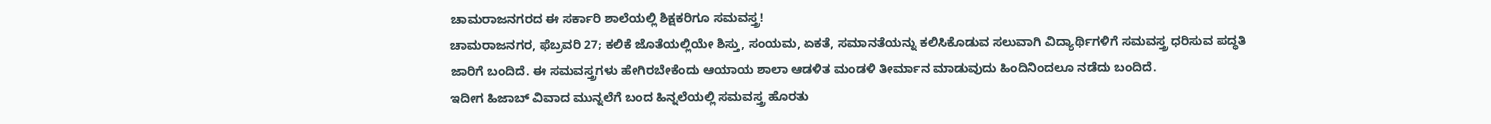ಚಾಮರಾಜನಗರದ ಈ ಸರ್ಕಾರಿ ಶಾಲೆಯಲ್ಲಿ ಶಿಕ್ಷಕರಿಗೂ ಸಮವಸ್ತ್ರ!
ಚಾಮರಾಜನಗರ, ಫೆಬ್ರವರಿ 27; ಕಲಿಕೆ ಜೊತೆಯಲ್ಲಿಯೇ ಶಿಸ್ತು, ಸಂಯಮ, ಏಕತೆ, ಸಮಾನತೆಯನ್ನು ಕಲಿಸಿಕೊಡುವ ಸಲುವಾಗಿ ವಿದ್ಯಾರ್ಥಿಗಳಿಗೆ ಸಮವಸ್ತ್ರ ಧರಿಸುವ ಪದ್ಧತಿ ಜಾರಿಗೆ ಬಂದಿದೆ. ಈ ಸಮವಸ್ತ್ರಗಳು ಹೇಗಿರಬೇಕೆಂದು ಆಯಾಯ ಶಾಲಾ ಆಡಳಿತ ಮಂಡಳಿ ತೀರ್ಮಾನ ಮಾಡುವುದು ಹಿಂದಿನಿಂದಲೂ ನಡೆದು ಬಂದಿದೆ.
ಇದೀಗ ಹಿಜಾಬ್ ವಿವಾದ ಮುನ್ನಲೆಗೆ ಬಂದ ಹಿನ್ನಲೆಯಲ್ಲಿ ಸಮವಸ್ತ್ರ ಹೊರತು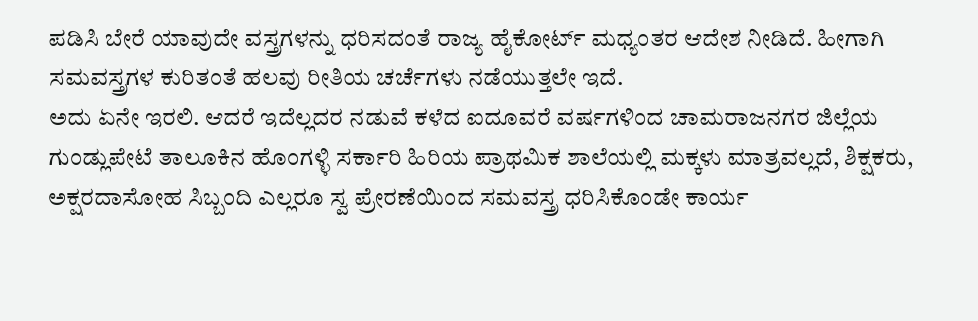ಪಡಿಸಿ ಬೇರೆ ಯಾವುದೇ ವಸ್ತ್ರಗಳನ್ನು ಧರಿಸದಂತೆ ರಾಜ್ಯ ಹೈಕೋರ್ಟ್ ಮಧ್ಯಂತರ ಆದೇಶ ನೀಡಿದೆ. ಹೀಗಾಗಿ ಸಮವಸ್ತ್ರಗಳ ಕುರಿತಂತೆ ಹಲವು ರೀತಿಯ ಚರ್ಚೆಗಳು ನಡೆಯುತ್ತಲೇ ಇದೆ.
ಅದು ಏನೇ ಇರಲಿ. ಆದರೆ ಇದೆಲ್ಲದರ ನಡುವೆ ಕಳೆದ ಐದೂವರೆ ವರ್ಷಗಳಿಂದ ಚಾಮರಾಜನಗರ ಜಿಲ್ಲೆಯ ಗುಂಡ್ಲುಪೇಟೆ ತಾಲೂಕಿನ ಹೊಂಗಳ್ಳಿ ಸರ್ಕಾರಿ ಹಿರಿಯ ಪ್ರಾಥಮಿಕ ಶಾಲೆಯಲ್ಲಿ ಮಕ್ಕಳು ಮಾತ್ರವಲ್ಲದೆ, ಶಿಕ್ಷಕರು, ಅಕ್ಷರದಾಸೋಹ ಸಿಬ್ಬಂದಿ ಎಲ್ಲರೂ ಸ್ವ ಪ್ರೇರಣೆಯಿಂದ ಸಮವಸ್ತ್ರ ಧರಿಸಿಕೊಂಡೇ ಕಾರ್ಯ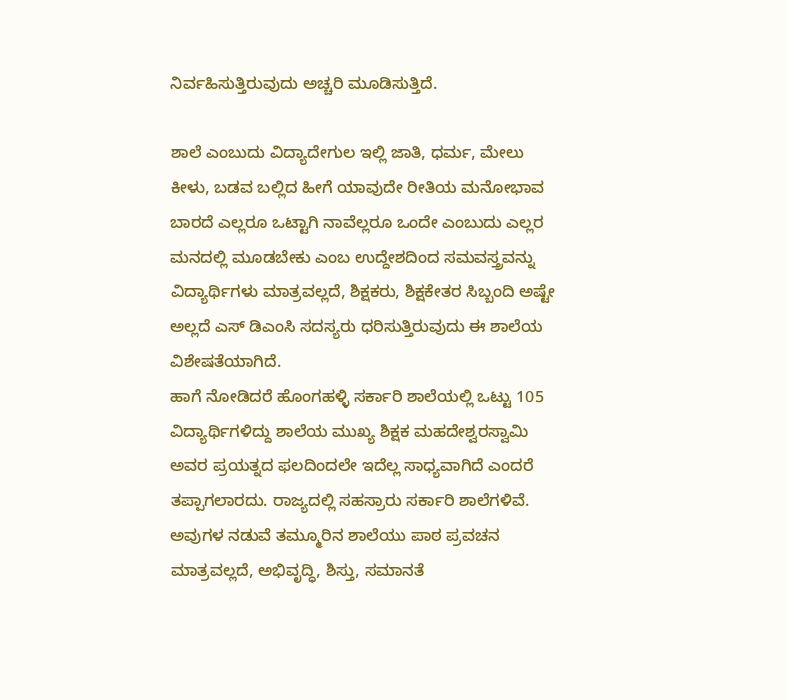ನಿರ್ವಹಿಸುತ್ತಿರುವುದು ಅಚ್ಚರಿ ಮೂಡಿಸುತ್ತಿದೆ.

ಶಾಲೆ ಎಂಬುದು ವಿದ್ಯಾದೇಗುಲ ಇಲ್ಲಿ ಜಾತಿ, ಧರ್ಮ, ಮೇಲು ಕೀಳು, ಬಡವ ಬಲ್ಲಿದ ಹೀಗೆ ಯಾವುದೇ ರೀತಿಯ ಮನೋಭಾವ ಬಾರದೆ ಎಲ್ಲರೂ ಒಟ್ಟಾಗಿ ನಾವೆಲ್ಲರೂ ಒಂದೇ ಎಂಬುದು ಎಲ್ಲರ ಮನದಲ್ಲಿ ಮೂಡಬೇಕು ಎಂಬ ಉದ್ದೇಶದಿಂದ ಸಮವಸ್ತ್ರವನ್ನು ವಿದ್ಯಾರ್ಥಿಗಳು ಮಾತ್ರವಲ್ಲದೆ, ಶಿಕ್ಷಕರು, ಶಿಕ್ಷಕೇತರ ಸಿಬ್ಬಂದಿ ಅಷ್ಟೇ ಅಲ್ಲದೆ ಎಸ್ ಡಿಎಂಸಿ ಸದಸ್ಯರು ಧರಿಸುತ್ತಿರುವುದು ಈ ಶಾಲೆಯ ವಿಶೇಷತೆಯಾಗಿದೆ.
ಹಾಗೆ ನೋಡಿದರೆ ಹೊಂಗಹಳ್ಳಿ ಸರ್ಕಾರಿ ಶಾಲೆಯಲ್ಲಿ ಒಟ್ಟು 105 ವಿದ್ಯಾರ್ಥಿಗಳಿದ್ದು ಶಾಲೆಯ ಮುಖ್ಯ ಶಿಕ್ಷಕ ಮಹದೇಶ್ವರಸ್ವಾಮಿ ಅವರ ಪ್ರಯತ್ನದ ಫಲದಿಂದಲೇ ಇದೆಲ್ಲ ಸಾಧ್ಯವಾಗಿದೆ ಎಂದರೆ ತಪ್ಪಾಗಲಾರದು. ರಾಜ್ಯದಲ್ಲಿ ಸಹಸ್ರಾರು ಸರ್ಕಾರಿ ಶಾಲೆಗಳಿವೆ. ಅವುಗಳ ನಡುವೆ ತಮ್ಮೂರಿನ ಶಾಲೆಯು ಪಾಠ ಪ್ರವಚನ ಮಾತ್ರವಲ್ಲದೆ, ಅಭಿವೃದ್ಧಿ, ಶಿಸ್ತು, ಸಮಾನತೆ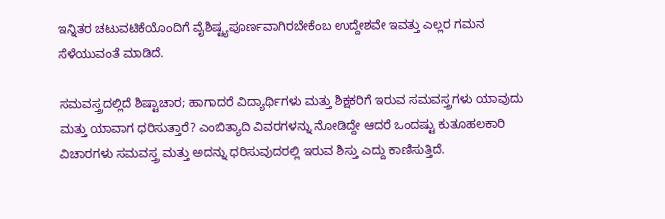ಇನ್ನಿತರ ಚಟುವಟಿಕೆಯೊಂದಿಗೆ ವೈಶಿಷ್ಟ್ಯಪೂರ್ಣವಾಗಿರಬೇಕೆಂಬ ಉದ್ದೇಶವೇ ಇವತ್ತು ಎಲ್ಲರ ಗಮನ ಸೆಳೆಯುವಂತೆ ಮಾಡಿದೆ.

ಸಮವಸ್ತ್ರದಲ್ಲಿದೆ ಶಿಷ್ಟಾಚಾರ; ಹಾಗಾದರೆ ವಿದ್ಯಾರ್ಥಿಗಳು ಮತ್ತು ಶಿಕ್ಷಕರಿಗೆ ಇರುವ ಸಮವಸ್ತ್ರಗಳು ಯಾವುದು ಮತ್ತು ಯಾವಾಗ ಧರಿಸುತ್ತಾರೆ? ಎಂಬಿತ್ಯಾದಿ ವಿವರಗಳನ್ನು ನೋಡಿದ್ದೇ ಆದರೆ ಒಂದಷ್ಟು ಕುತೂಹಲಕಾರಿ ವಿಚಾರಗಳು ಸಮವಸ್ತ್ರ ಮತ್ತು ಅದನ್ನು ಧರಿಸುವುದರಲ್ಲಿ ಇರುವ ಶಿಸ್ತು ಎದ್ದು ಕಾಣಿಸುತ್ತಿದೆ.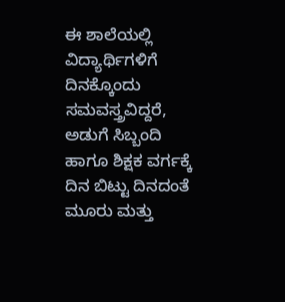ಈ ಶಾಲೆಯಲ್ಲಿ ವಿದ್ಯಾರ್ಥಿಗಳಿಗೆ ದಿನಕ್ಕೊಂದು ಸಮವಸ್ತ್ರವಿದ್ದರೆ, ಅಡುಗೆ ಸಿಬ್ಬಂದಿ ಹಾಗೂ ಶಿಕ್ಷಕ ವರ್ಗಕ್ಕೆ ದಿನ ಬಿಟ್ಟು ದಿನದಂತೆ ಮೂರು ಮತ್ತು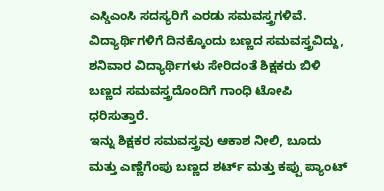ಎಸ್ಡಿಎಂಸಿ ಸದಸ್ಯರಿಗೆ ಎರಡು ಸಮವಸ್ತ್ರಗಳಿವೆ. ವಿದ್ಯಾರ್ಥಿಗಳಿಗೆ ದಿನಕ್ಕೊಂದು ಬಣ್ಣದ ಸಮವಸ್ತ್ರವಿದ್ದು, ಶನಿವಾರ ವಿದ್ಯಾರ್ಥಿಗಳು ಸೇರಿದಂತೆ ಶಿಕ್ಷಕರು ಬಿಳಿ ಬಣ್ಣದ ಸಮವಸ್ತ್ರದೊಂದಿಗೆ ಗಾಂಧಿ ಟೋಪಿ ಧರಿಸುತ್ತಾರೆ.
ಇನ್ನು ಶಿಕ್ಷಕರ ಸಮವಸ್ತ್ರವು ಆಕಾಶ ನೀಲಿ, ಬೂದು ಮತ್ತು ಎಣ್ಣೆಗೆಂಪು ಬಣ್ಣದ ಶರ್ಟ್ ಮತ್ತು ಕಪ್ಪು ಪ್ಯಾಂಟ್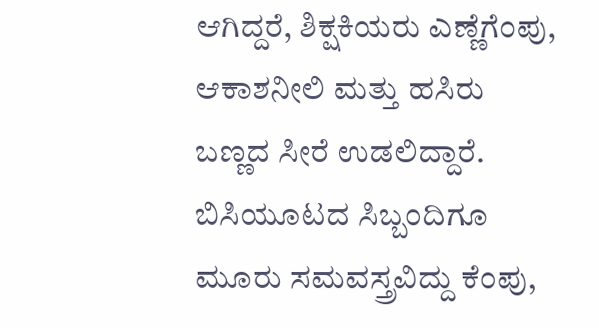ಆಗಿದ್ದರೆ, ಶಿಕ್ಷಕಿಯರು ಎಣ್ಣೆಗೆಂಪು, ಆಕಾಶನೀಲಿ ಮತ್ತು ಹಸಿರು ಬಣ್ಣದ ಸೀರೆ ಉಡಲಿದ್ದಾರೆ. ಬಿಸಿಯೂಟದ ಸಿಬ್ಬಂದಿಗೂ ಮೂರು ಸಮವಸ್ತ್ರವಿದ್ದು ಕೆಂಪು,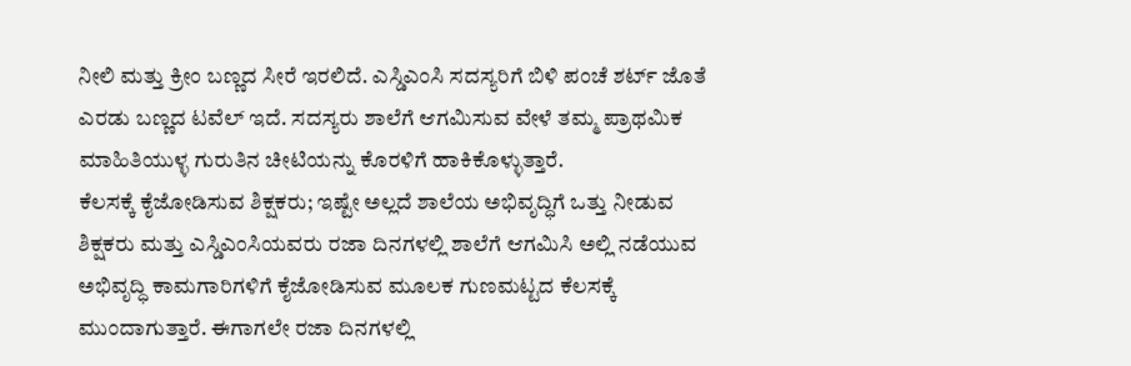ನೀಲಿ ಮತ್ತು ಕ್ರೀಂ ಬಣ್ಣದ ಸೀರೆ ಇರಲಿದೆ. ಎಸ್ಡಿಎಂಸಿ ಸದಸ್ಯರಿಗೆ ಬಿಳಿ ಪಂಚೆ ಶರ್ಟ್ ಜೊತೆ ಎರಡು ಬಣ್ಣದ ಟವೆಲ್ ಇದೆ. ಸದಸ್ಯರು ಶಾಲೆಗೆ ಆಗಮಿಸುವ ವೇಳೆ ತಮ್ಮ ಪ್ರಾಥಮಿಕ ಮಾಹಿತಿಯುಳ್ಳ ಗುರುತಿನ ಚೀಟಿಯನ್ನು ಕೊರಳಿಗೆ ಹಾಕಿಕೊಳ್ಳುತ್ತಾರೆ.
ಕೆಲಸಕ್ಕೆ ಕೈಜೋಡಿಸುವ ಶಿಕ್ಷಕರು; ಇಷ್ಟೇ ಅಲ್ಲದೆ ಶಾಲೆಯ ಅಭಿವೃದ್ಧಿಗೆ ಒತ್ತು ನೀಡುವ ಶಿಕ್ಷಕರು ಮತ್ತು ಎಸ್ಡಿಎಂಸಿಯವರು ರಜಾ ದಿನಗಳಲ್ಲಿ ಶಾಲೆಗೆ ಆಗಮಿಸಿ ಅಲ್ಲಿ ನಡೆಯುವ ಅಭಿವೃದ್ಧಿ ಕಾಮಗಾರಿಗಳಿಗೆ ಕೈಜೋಡಿಸುವ ಮೂಲಕ ಗುಣಮಟ್ಟದ ಕೆಲಸಕ್ಕೆ ಮುಂದಾಗುತ್ತಾರೆ. ಈಗಾಗಲೇ ರಜಾ ದಿನಗಳಲ್ಲಿ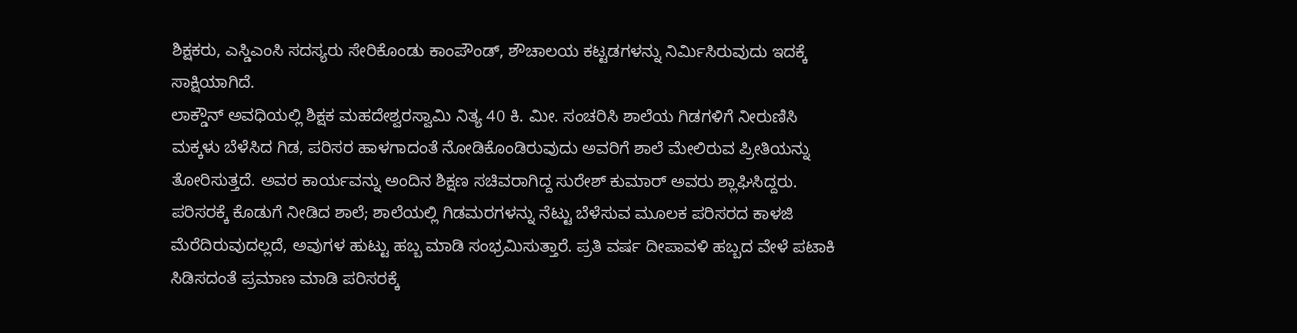ಶಿಕ್ಷಕರು, ಎಸ್ಡಿಎಂಸಿ ಸದಸ್ಯರು ಸೇರಿಕೊಂಡು ಕಾಂಪೌಂಡ್, ಶೌಚಾಲಯ ಕಟ್ಟಡಗಳನ್ನು ನಿರ್ಮಿಸಿರುವುದು ಇದಕ್ಕೆ ಸಾಕ್ಷಿಯಾಗಿದೆ.
ಲಾಕ್ಡೌನ್ ಅವಧಿಯಲ್ಲಿ ಶಿಕ್ಷಕ ಮಹದೇಶ್ವರಸ್ವಾಮಿ ನಿತ್ಯ 40 ಕಿ. ಮೀ. ಸಂಚರಿಸಿ ಶಾಲೆಯ ಗಿಡಗಳಿಗೆ ನೀರುಣಿಸಿ ಮಕ್ಕಳು ಬೆಳೆಸಿದ ಗಿಡ, ಪರಿಸರ ಹಾಳಗಾದಂತೆ ನೋಡಿಕೊಂಡಿರುವುದು ಅವರಿಗೆ ಶಾಲೆ ಮೇಲಿರುವ ಪ್ರೀತಿಯನ್ನು ತೋರಿಸುತ್ತದೆ. ಅವರ ಕಾರ್ಯವನ್ನು ಅಂದಿನ ಶಿಕ್ಷಣ ಸಚಿವರಾಗಿದ್ದ ಸುರೇಶ್ ಕುಮಾರ್ ಅವರು ಶ್ಲಾಘಿಸಿದ್ದರು.
ಪರಿಸರಕ್ಕೆ ಕೊಡುಗೆ ನೀಡಿದ ಶಾಲೆ; ಶಾಲೆಯಲ್ಲಿ ಗಿಡಮರಗಳನ್ನು ನೆಟ್ಟು ಬೆಳೆಸುವ ಮೂಲಕ ಪರಿಸರದ ಕಾಳಜಿ ಮೆರೆದಿರುವುದಲ್ಲದೆ, ಅವುಗಳ ಹುಟ್ಟು ಹಬ್ಬ ಮಾಡಿ ಸಂಭ್ರಮಿಸುತ್ತಾರೆ. ಪ್ರತಿ ವರ್ಷ ದೀಪಾವಳಿ ಹಬ್ಬದ ವೇಳೆ ಪಟಾಕಿ ಸಿಡಿಸದಂತೆ ಪ್ರಮಾಣ ಮಾಡಿ ಪರಿಸರಕ್ಕೆ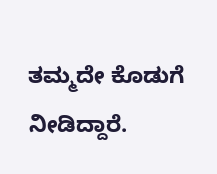ತಮ್ಮದೇ ಕೊಡುಗೆ ನೀಡಿದ್ದಾರೆ.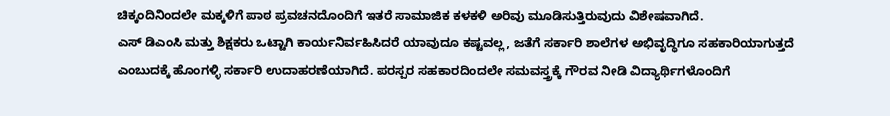ಚಿಕ್ಕಂದಿನಿಂದಲೇ ಮಕ್ಕಳಿಗೆ ಪಾಠ ಪ್ರವಚನದೊಂದಿಗೆ ಇತರೆ ಸಾಮಾಜಿಕ ಕಳಕಳಿ ಅರಿವು ಮೂಡಿಸುತ್ತಿರುವುದು ವಿಶೇಷವಾಗಿದೆ.
ಎಸ್ ಡಿಎಂಸಿ ಮತ್ತು ಶಿಕ್ಷಕರು ಒಟ್ಟಾಗಿ ಕಾರ್ಯನಿರ್ವಹಿಸಿದರೆ ಯಾವುದೂ ಕಷ್ಟವಲ್ಲ, ಜತೆಗೆ ಸರ್ಕಾರಿ ಶಾಲೆಗಳ ಅಭಿವೃದ್ಧಿಗೂ ಸಹಕಾರಿಯಾಗುತ್ತದೆ ಎಂಬುದಕ್ಕೆ ಹೊಂಗಳ್ಳಿ ಸರ್ಕಾರಿ ಉದಾಹರಣೆಯಾಗಿದೆ. ಪರಸ್ಪರ ಸಹಕಾರದಿಂದಲೇ ಸಮವಸ್ತ್ರಕ್ಕೆ ಗೌರವ ನೀಡಿ ವಿದ್ಯಾರ್ಥಿಗಳೊಂದಿಗೆ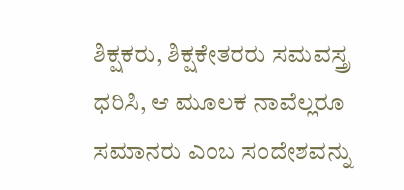ಶಿಕ್ಷಕರು, ಶಿಕ್ಷಕೇತರರು ಸಮವಸ್ತ್ರ ಧರಿಸಿ, ಆ ಮೂಲಕ ನಾವೆಲ್ಲರೂ ಸಮಾನರು ಎಂಬ ಸಂದೇಶವನ್ನು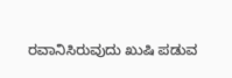ರವಾನಿಸಿರುವುದು ಖುಷಿ ಪಡುವ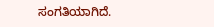ಸಂಗತಿಯಾಗಿದೆ.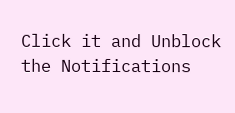Click it and Unblock the Notifications